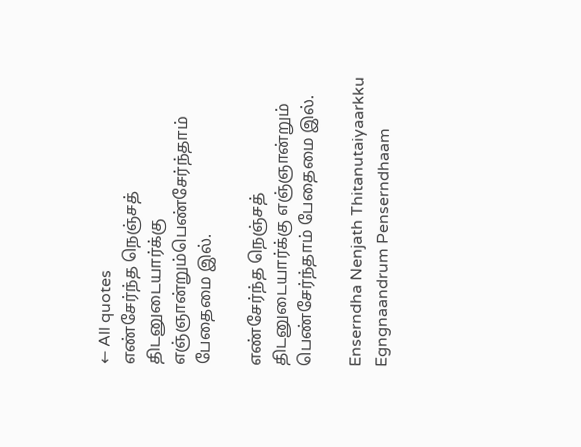← All quotes
எண்சேர்ந்த நெஞ்சத் திடனுடையார்க்கு எஞ்ஞான்றும்பெண்சேர்ந்தாம் பேதைமை இல்.

எண்சேர்ந்த நெஞ்சத் திடனுடையார்க்கு எஞ்ஞான்றும் பெண்சேர்ந்தாம் பேதைமை இல்.

Enserndha Nenjath Thitanutaiyaarkku Egngnaandrum Penserndhaam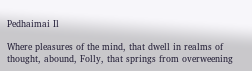Pedhaimai Il

Where pleasures of the mind, that dwell in realms of thought, abound, Folly, that springs from overweening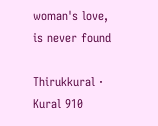woman's love, is never found

Thirukkural · Kural 910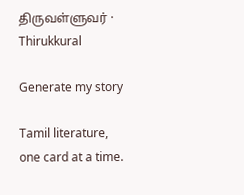திருவள்ளுவர் · Thirukkural

Generate my story

Tamil literature, one card at a time.